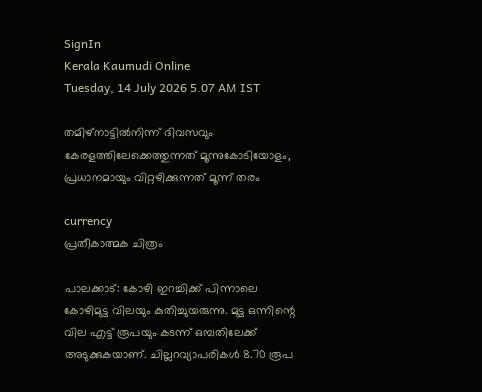SignIn
Kerala Kaumudi Online
Tuesday, 14 July 2026 5.07 AM IST

തമിഴ്‌നാട്ടിൽനിന്ന് ദിവസവും കേരളത്തിലേക്കെത്തുന്നത് മൂന്നുകോടിയോളം, പ്രധാനമായും വിറ്റഴിക്കുന്നത് മൂന്ന് തരം

currency
പ്രതീകാത്മക ചിത്രം

പാലക്കാട്: കോഴി ഇറച്ചിക്ക് പിന്നാലെ കോഴിമുട്ട വിലയും കുതിച്ചുയരുന്നു. മുട്ട ഒന്നിന്റെ വില എട്ട് രൂപയും കടന്ന് ഒമ്പതിലേക്ക് അടുക്കുകയാണ്. ചില്ലറവ്യാപരികൾ 8.70 രൂപ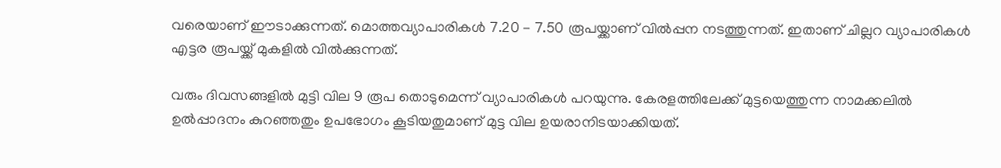വരെയാണ് ഈടാക്കുന്നത്. മൊത്തവ്യാപാരികൾ 7.20 - 7.50 രൂപയ്ക്കാണ് വിൽപ്പന നടത്തുന്നത്. ഇതാണ് ചില്ലറ വ്യാപാരികൾ എട്ടര രൂപയ്ക്ക് മുകളിൽ വിൽക്കുന്നത്.

വരും ദിവസങ്ങളിൽ മുട്ടി വില 9 രൂപ തൊടുമെന്ന് വ്യാപാരികൾ പറയുന്നു. കേരളത്തിലേക്ക് മുട്ടയെത്തുന്ന നാമക്കലിൽ ഉൽപ്പാദനം കുറഞ്ഞതും ഉപഭോഗം കൂടിയതുമാണ് മുട്ട വില ഉയരാനിടയാക്കിയത്.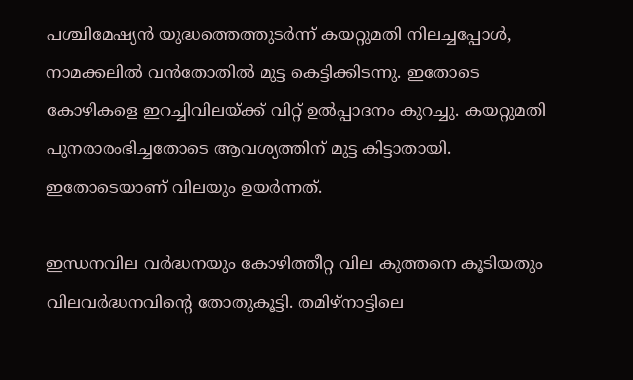പശ്ചിമേഷ്യൻ യുദ്ധത്തെത്തുടർന്ന് കയറ്റുമതി നിലച്ചപ്പോൾ, നാമക്കലിൽ വൻതോതിൽ മുട്ട കെട്ടിക്കിടന്നു. ഇതോടെ കോഴികളെ ഇറച്ചിവിലയ്ക്ക് വിറ്റ് ഉൽപ്പാദനം കുറച്ചു. കയറ്റുമതി പുനരാരംഭിച്ചതോടെ ആവശ്യത്തിന് മുട്ട കിട്ടാതായി. ഇതോടെയാണ് വിലയും ഉയർന്നത്.

ഇന്ധനവില വർദ്ധനയും കോഴിത്തീറ്റ വില കുത്തനെ കൂടിയതും വിലവർദ്ധനവിന്റെ തോതുകൂട്ടി. തമിഴ്നാട്ടിലെ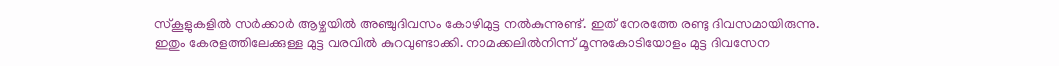സ്‌കൂളുകളിൽ സർക്കാർ ആഴ്ചയിൽ അഞ്ചുദിവസം കോഴിമുട്ട നൽകുന്നുണ്ട്. ഇത് നേരത്തേ രണ്ടു ദിവസമായിരുന്നു. ഇതും കേരളത്തിലേക്കുള്ള മുട്ട വരവിൽ കുറവുണ്ടാക്കി. നാമക്കലിൽനിന്ന് മൂന്നുകോടിയോളം മുട്ട ദിവസേന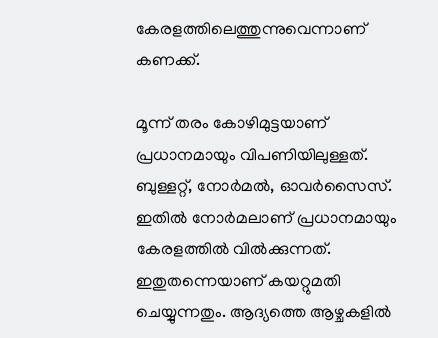കേരളത്തിലെത്തുന്നുവെന്നാണ് കണക്ക്.

മൂന്ന് തരം കോഴിമുട്ടയാണ് പ്രധാനമായും വിപണിയിലുള്ളത്. ബുള്ളറ്റ്, നോർമൽ, ഓവർസൈസ്. ഇതിൽ നോർമലാണ് പ്രധാനമായും കേരളത്തിൽ വിൽക്കുന്നത്. ഇതുതന്നെയാണ് കയറ്റുമതി ചെയ്യുന്നതും. ആദ്യത്തെ ആഴ്ചകളിൽ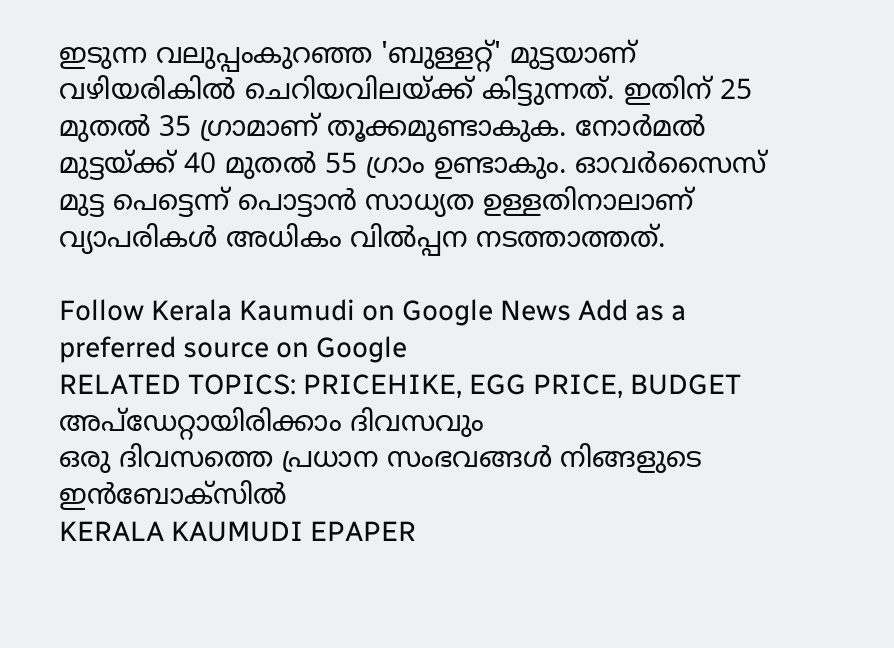ഇടുന്ന വലുപ്പംകുറഞ്ഞ 'ബുള്ളറ്റ്' മുട്ടയാണ് വഴിയരികിൽ ചെറിയവിലയ്ക്ക് കിട്ടുന്നത്. ഇതിന് 25 മുതൽ 35 ഗ്രാമാണ് തൂക്കമുണ്ടാകുക. നോർമൽ മുട്ടയ്ക്ക് 40 മുതൽ 55 ഗ്രാം ഉണ്ടാകും. ഓവർസൈസ് മുട്ട പെട്ടെന്ന് പൊട്ടാൻ സാധ്യത ഉള്ളതിനാലാണ് വ്യാപരികൾ അധികം വിൽപ്പന നടത്താത്തത്.

Follow Kerala Kaumudi on Google News Add as a preferred source on Google
RELATED TOPICS: PRICEHIKE, EGG PRICE, BUDGET
അപ്ഡേറ്റായിരിക്കാം ദിവസവും
ഒരു ദിവസത്തെ പ്രധാന സംഭവങ്ങൾ നിങ്ങളുടെ ഇൻബോക്സിൽ
KERALA KAUMUDI EPAPER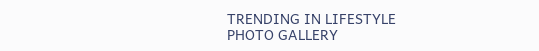TRENDING IN LIFESTYLE
PHOTO GALLERY